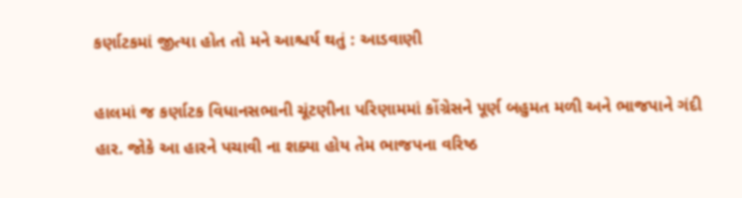કર્ણાટકમાં જીત્યા હોત તો મને આશ્ચર્ય થતું : આડવાણી

હાલમાં જ કર્ણાટક વિધાનસભાની ચૂંટણીના પરિણામમાં કોંગ્રેસને પૂર્ણ બહુમત મળી અને ભાજપાને ગંદી હાર. જોકે આ હારને પચાવી ના શક્યા હોય તેમ ભાજપના વરિષ્ઠ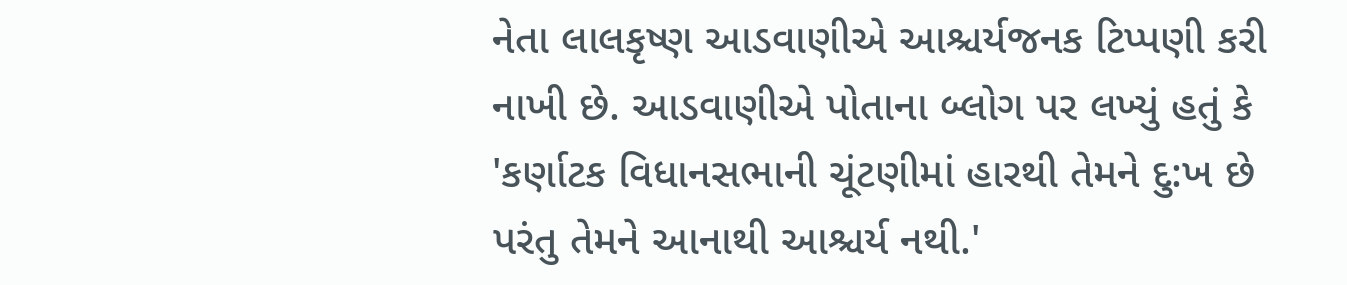નેતા લાલકૃષ્ણ આડવાણીએ આશ્ચર્યજનક ટિપ્પણી કરી નાખી છે. આડવાણીએ પોતાના બ્લોગ પર લખ્યું હતું કે 'કર્ણાટક વિધાનસભાની ચૂંટણીમાં હારથી તેમને દુ:ખ છે પરંતુ તેમને આનાથી આશ્ચર્ય નથી.'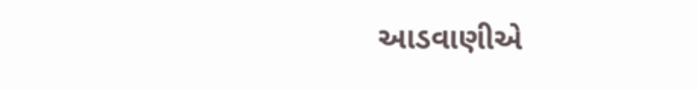આડવાણીએ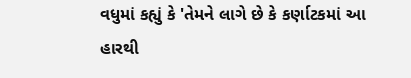વધુમાં કહ્યું કે 'તેમને લાગે છે કે કર્ણાટકમાં આ હારથી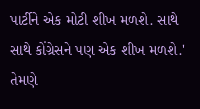પાર્ટીને એક મોટી શીખ મળશે. સાથે સાથે કોંગ્રેસને પણ એક શીખ મળશે.' તેમણે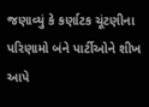જણાવ્યું કે કર્ણાટક ચૂંટણીના પરિણામો બંને પાર્ટીઓને શીખ આપે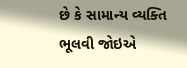છે કે સામાન્ય વ્યક્તિ ભૂલવી જોઇએ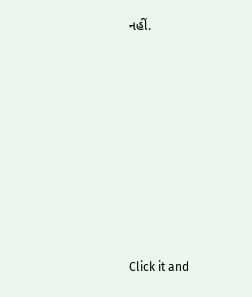નહીં.












Click it and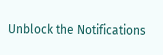Unblock the Notifications